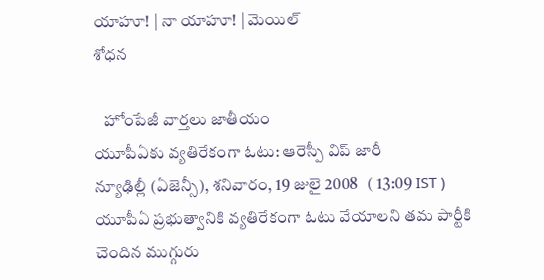యాహూ! | నా యాహూ! | మెయిల్
శోధన

   హోంపేజీ వార్తలు జాతీయం
యూపీఏకు వ్యతిరేకంగా ఓటు: ఆరెస్పీ విప్ జారీ
న్యూఢిల్లీ (ఏజెన్సీ), శనివారం, 19 జులై 2008   ( 13:09 IST )
యూపీఏ ప్రభుత్వానికి వ్యతిరేకంగా ఓటు వేయాలని తమ పార్టీకి చెందిన ముగ్గురు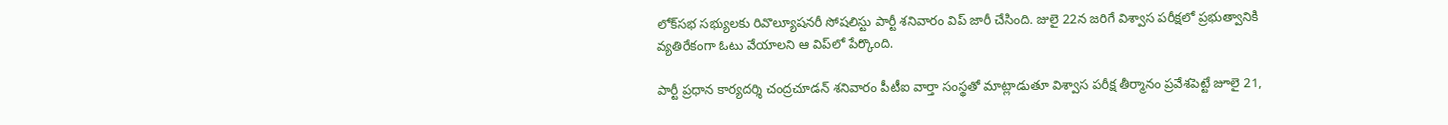లోక్‌సభ సభ్యులకు రివొల్యూషనరీ సోషలిస్టు పార్టీ శనివారం విప్ జారీ చేసింది. జులై 22న జరిగే విశ్వాస పరీక్షలో ప్రభుత్వానికి వ్యతిరేకంగా ఓటు వేయాలని ఆ విప్‌లో పేర్కొంది.

పార్టీ ప్రధాన కార్యదర్శి చంద్రచూడన్ శనివారం పీటీఐ వార్తా సంస్థతో మాట్లాడుతూ విశ్వాస పరీక్ష తీర్మానం ప్రవేశపెట్టే జూలై 21,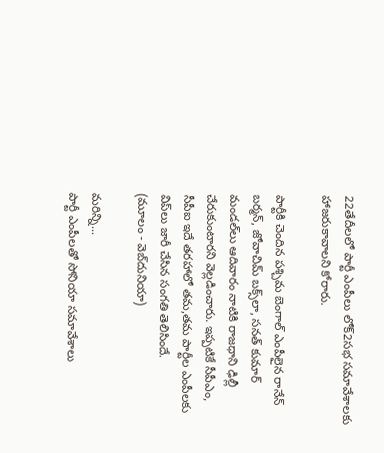22తేదీలలో పార్టీ ఎంపీలు లోక్2సభ సమావేశాలకు హాజరుకావాలని కోరారు.

పార్టీకి చెందిన పశ్చిమ బెంగాల్ ఎంపీలైన రానేన్ బర్మన్, జోవాచిమ్ బక్స్‌లా, సనత్ కుమార్ మండల్‌లు ఆదివారం నాటికి రాజధాని ఢిల్లీ చేరుకుంటారని వెల్లడించారు. ఇప్పటికే సీపీఎం, సీపీఐ ఇదే తరహాలో తమ,తమ పార్టీల ఎంపీలకు విప్‌లు జారీ చేసిన సంగతి తెలిసిందే.
(మూలం - వెబ్‌దునియా)

మరిన్ని...
పార్టీ ఎంపీలతో సోనియా సమావేశాలు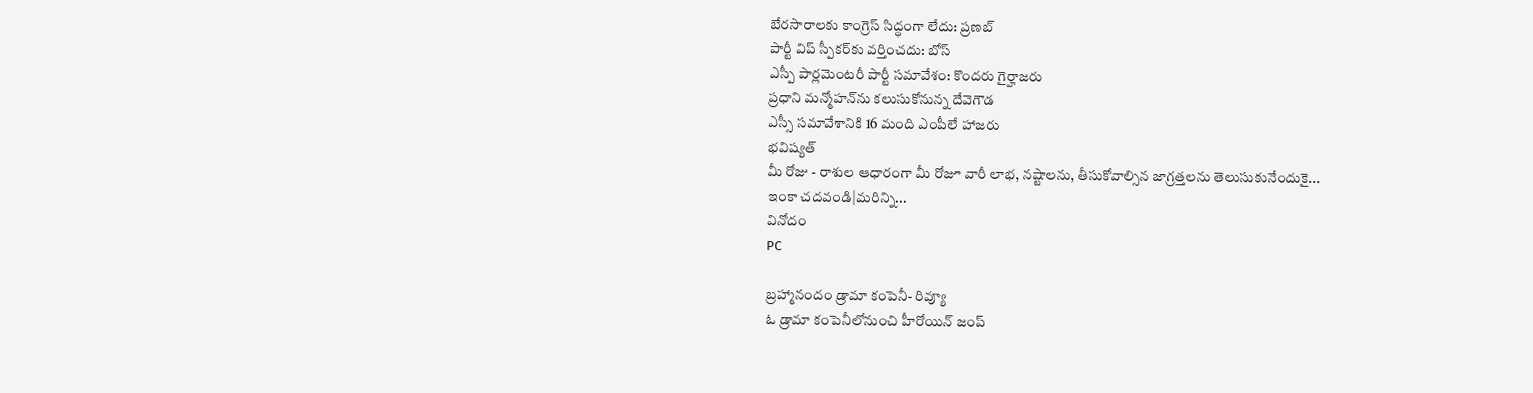బేరసారాలకు కాంగ్రెస్ సిద్ధంగా లేదు: ప్రణబ్
పార్టీ విప్ స్పీకర్‌కు వర్తించదు: బోస్
ఎస్పీ పార్లమెంటరీ పార్టీ సమావేశం: కొందరు గైర్హాజరు
ప్రధాని మన్మోహన్‌ను కలుసుకోనున్న దేవెగౌడ
ఎస్సీ సమావేశానికి 16 మంది ఎంపీలే హాజరు
భవిష్యత్
మీ రోజు - రాశుల ఆధారంగా మీ రోజూ వారీ లాభ, నష్టాలను, తీసుకోవాల్సిన జాగ్రత్తలను తెలుసుకునేందుకై...
ఇంకా చదవండి|మరిన్ని...
వినోదం
PC

బ్రహ్మానందం డ్రామా కంపెనీ- రివ్యూ
ఓ డ్రామా కంపెనీలోనుంచి హీరోయిన్ జంప్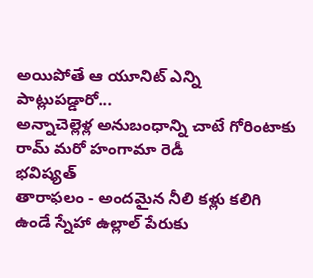అయిపోతే ఆ యూనిట్ ఎన్ని పాట్లుపడ్డారో...
అన్నాచెల్లెళ్ల అనుబంధాన్ని చాటే గోరింటాకు
రామ్ మరో హంగామా రెడీ
భవిష్యత్
తారాఫలం - అందమైన నీలి కళ్లు కలిగి ఉండే స్నేహా ఉల్లాల్ పేరుకు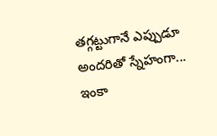తగ్గట్టుగానే ఎప్పుడూ అందరితో స్నేహంగా...
ఇంకా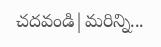చదవండి|మరిన్ని...